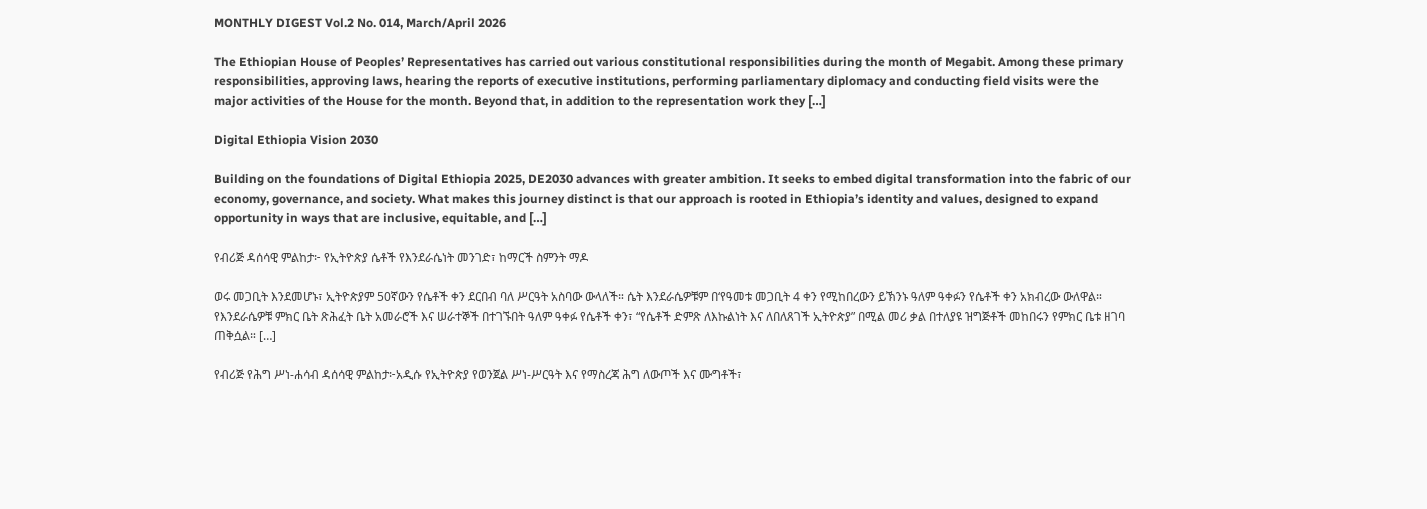MONTHLY DIGEST Vol.2 No. 014, March/April 2026

The Ethiopian House of Peoples’ Representatives has carried out various constitutional responsibilities during the month of Megabit. Among these primary responsibilities, approving laws, hearing the reports of executive institutions, performing parliamentary diplomacy and conducting field visits were the major activities of the House for the month. Beyond that, in addition to the representation work they […]

Digital Ethiopia Vision 2030

Building on the foundations of Digital Ethiopia 2025, DE2030 advances with greater ambition. It seeks to embed digital transformation into the fabric of our economy, governance, and society. What makes this journey distinct is that our approach is rooted in Ethiopia’s identity and values, designed to expand opportunity in ways that are inclusive, equitable, and […]

የብሪጅ ዳሰሳዊ ምልከታ፦ የኢትዮጵያ ሴቶች የእንደራሴነት መንገድ፣ ከማርች ስምንት ማዶ

ወሩ መጋቢት እንደመሆኑ፣ ኢትዮጵያም 50ኛውን የሴቶች ቀን ደርበብ ባለ ሥርዓት አስባው ውላለች። ሴት እንደራሴዎቹም በ‘የዓመቱ መጋቢት 4 ቀን የሚከበረውን ይኽንኑ ዓለም ዓቀፉን የሴቶች ቀን አክብረው ውለዋል። የእንደራሴዎቹ ምክር ቤት ጽሕፈት ቤት አመራሮች እና ሠራተኞች በተገኙበት ዓለም ዓቀፉ የሴቶች ቀን፣ “የሴቶች ድምጽ ለእኩልነት እና ለበለጸገች ኢትዮጵያ” በሚል መሪ ቃል በተለያዩ ዝግጅቶች መከበሩን የምክር ቤቱ ዘገባ ጠቅሷል። […]

የብሪጅ የሕግ ሥነ-ሐሳብ ዳሰሳዊ ምልከታ፦አዲሱ የኢትዮጵያ የወንጀል ሥነ-ሥርዓት እና የማስረጃ ሕግ ለውጦች እና ሙግቶች፣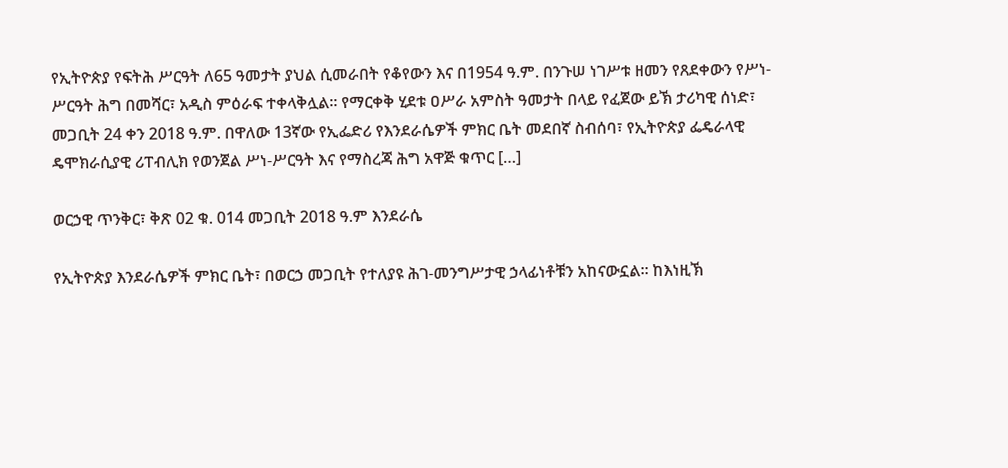የኢትዮጵያ የፍትሕ ሥርዓት ለ65 ዓመታት ያህል ሲመራበት የቆየውን እና በ1954 ዓ.ም. በንጉሠ ነገሥቱ ዘመን የጸደቀውን የሥነ-ሥርዓት ሕግ በመሻር፣ አዲስ ምዕራፍ ተቀላቅሏል። የማርቀቅ ሂደቱ ዐሥራ አምስት ዓመታት በላይ የፈጀው ይኽ ታሪካዊ ሰነድ፣ መጋቢት 24 ቀን 2018 ዓ.ም. በዋለው 13ኛው የኢፌድሪ የእንደራሴዎች ምክር ቤት መደበኛ ስብሰባ፣ የኢትዮጵያ ፌዴራላዊ ዴሞክራሲያዊ ሪፐብሊክ የወንጀል ሥነ-ሥርዓት እና የማስረጃ ሕግ አዋጅ ቁጥር […]

ወርኃዊ ጥንቅር፣ ቅጽ 02 ቁ. 014 መጋቢት 2018 ዓ.ም እንደራሴ

የኢትዮጵያ እንደራሴዎች ምክር ቤት፣ በወርኃ መጋቢት የተለያዩ ሕገ-መንግሥታዊ ኃላፊነቶቹን አከናውኗል። ከእነዚኽ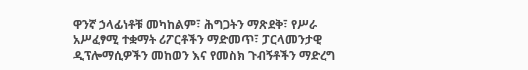ዋንኛ ኃላፊነቶቹ መካከልም፣ ሕግጋትን ማጽደቅ፣ የሥራ አሥፈፃሚ ተቋማት ሪፖርቶችን ማድመጥ፣ ፓርላመንታዊ ዲፕሎማሲዎችን መከወን እና የመስክ ጉብኝቶችን ማድረግ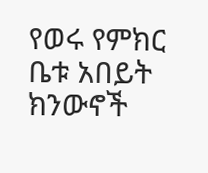የወሩ የምክር ቤቱ አበይት ክንውኖች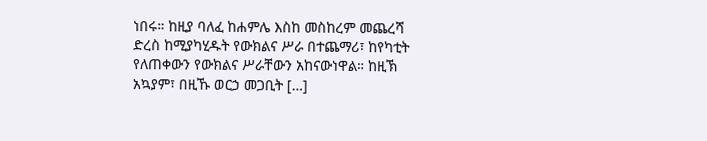ነበሩ። ከዚያ ባለፈ ከሐምሌ እስከ መስከረም መጨረሻ ድረስ ከሚያካሂዱት የውክልና ሥራ በተጨማሪ፣ ከየካቲት የለጠቀውን የውክልና ሥራቸውን አከናውነዋል። ከዚኽ አኳያም፣ በዚኹ ወርኃ መጋቢት […]